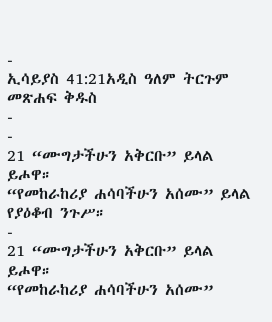-
ኢሳይያስ 41:21አዲስ ዓለም ትርጉም መጽሐፍ ቅዱስ
-
-
21 “ሙግታችሁን አቅርቡ” ይላል ይሖዋ።
“የመከራከሪያ ሐሳባችሁን አሰሙ” ይላል የያዕቆብ ንጉሥ።
-
21 “ሙግታችሁን አቅርቡ” ይላል ይሖዋ።
“የመከራከሪያ ሐሳባችሁን አሰሙ”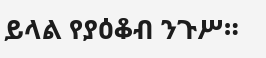ይላል የያዕቆብ ንጉሥ።